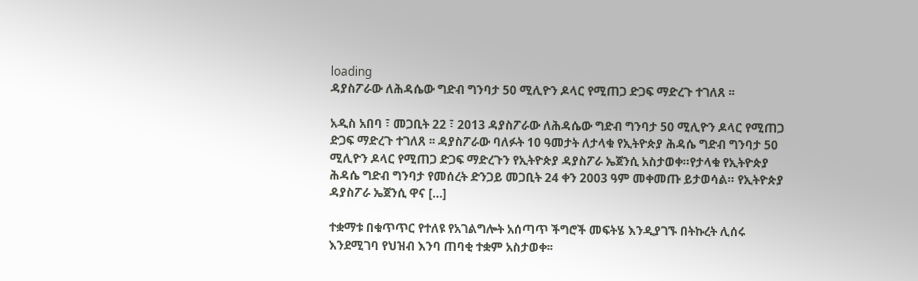loading
ዳያስፖራው ለሕዳሴው ግድብ ግንባታ 50 ሚሊዮን ዶላር የሚጠጋ ድጋፍ ማድረጉ ተገለጸ ፡፡

አዲስ አበባ ፣ መጋቢት 22 ፣ 2013 ዳያስፖራው ለሕዳሴው ግድብ ግንባታ 50 ሚሊዮን ዶላር የሚጠጋ ድጋፍ ማድረጉ ተገለጸ ፡፡ ዳያስፖራው ባለፉት 10 ዓመታት ለታላቁ የኢትዮጵያ ሕዳሴ ግድብ ግንባታ 50 ሚሊዮን ዶላር የሚጠጋ ድጋፍ ማድረጉን የኢትዮጵያ ዳያስፖራ ኤጀንሲ አስታወቀ።የታላቁ የኢትዮጵያ ሕዳሴ ግድብ ግንባታ የመሰረት ድንጋይ መጋቢት 24 ቀን 2003 ዓም መቀመጡ ይታወሳል። የኢትዮጵያ ዳያስፖራ ኤጀንሲ ዋና […]

ተቋማቱ በቁጥጥር የተለዩ የአገልግሎት አሰጣጥ ችግሮች መፍትሄ እንዲያገኙ በትኩረት ሊሰሩ እንደሚገባ የህዝብ እንባ ጠባቂ ተቋም አስታወቀ፡፡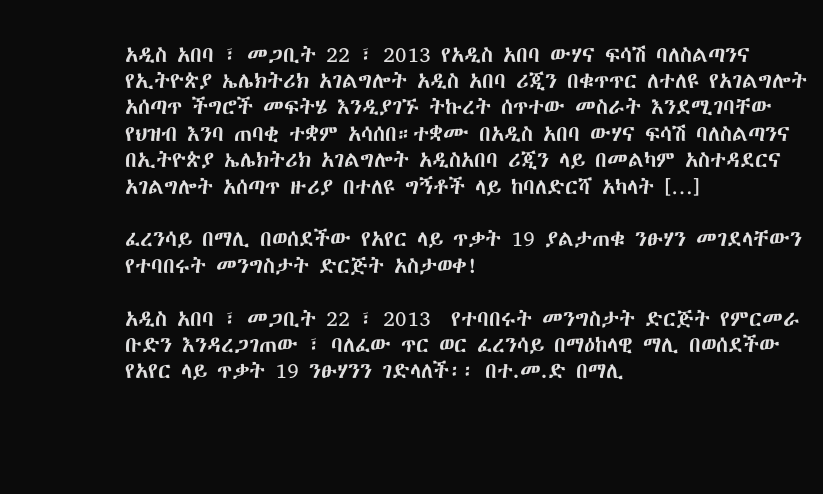አዲስ አበባ ፣ መጋቢት 22 ፣ 2013 የአዲስ አበባ ውሃና ፍሳሽ ባለስልጣንና የኢትዮጵያ ኤሌክትሪክ አገልግሎት አዲስ አበባ ሪጂን በቁጥጥር ለተለዩ የአገልግሎት አሰጣጥ ችግሮች መፍትሄ እንዲያገኙ ትኩረት ሰጥተው መስራት እንደሚገባቸው የህዝብ እንባ ጠባቂ ተቋም አሳሰበ።ተቋሙ በአዲስ አበባ ውሃና ፍሳሽ ባለስልጣንና በኢትዮጵያ ኤሌክትሪክ አገልግሎት አዲስአበባ ሪጂን ላይ በመልካም አስተዳደርና አገልግሎት አሰጣጥ ዙሪያ በተለዩ ግኝቶች ላይ ከባለድርሻ አካላት […]

ፈረንሳይ በማሊ በወሰደችው የአየር ላይ ጥቃት 19 ያልታጠቁ ንፁሃን መገደላቸውን የተባበሩት መንግስታት ድርጅት አስታወቀ!

አዲስ አበባ ፣ መጋቢት 22 ፣ 2013  የተባበሩት መንግስታት ድርጅት የምርመራ ቡድን እንዳረጋገጠው ፣ ባለፈው ጥር ወር ፈረንሳይ በማዕከላዊ ማሊ በወሰደችው የአየር ላይ ጥቃት 19 ንፁሃንን ገድላለች፡፡ በተ.መ.ድ በማሊ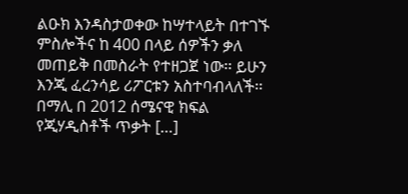ልዑክ እንዳስታወቀው ከሣተላይት በተገኙ ምስሎችና ከ 400 በላይ ሰዎችን ቃለ መጠይቅ በመስራት የተዘጋጀ ነው፡፡ ይሁን እንጂ ፈረንሳይ ሪፖርቱን አስተባብላለች፡፡ በማሊ በ 2012 ሰሜናዊ ክፍል የጂሃዲስቶች ጥቃት […]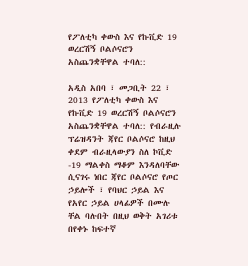የፖለቲካ ቀውስ እና የኩቪድ 19 ወረርሽኝ ቦልሶናሮን አስጨንቋቸዋል ተባለ::

አዲስ አበባ ፣ መጋቢት 22 ፣ 2013 የፖለቲካ ቀውስ እና የኩቪድ 19 ወረርሽኝ ቦልሶናሮን አስጨንቋቸዋል ተባለ:: የብራዚሉ ፕሬዝዳንት ጃየር ቦልሶናሮ ከዚህ ቀደም ብራዚላውያን ስለ ኮቪድ -19 ማልቀስ ማቆም እንዳለባቸው ሲናገሩ ነበር ጃየር ቦልሶናሮ የጦር ኃይሎች ፣ የባህር ኃይል እና የአየር ኃይል ሀላፊዎች በሙሉ ቸል ባሉበት በዚህ ወቅት አገሪቱ በየቀኑ ከፍተኛ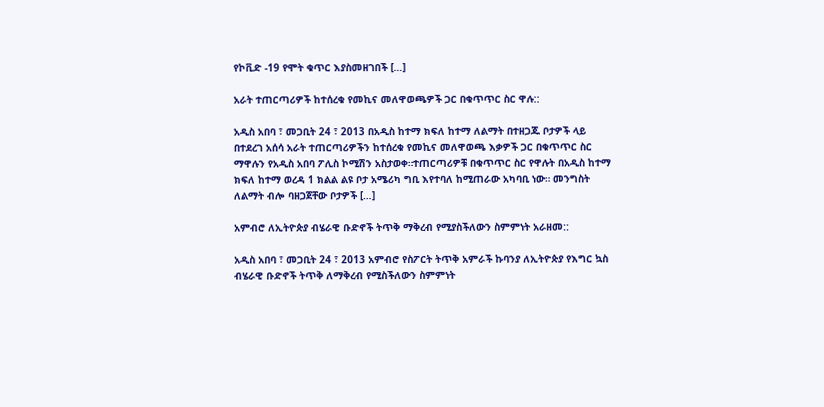የኮቪድ -19 የሞት ቁጥር እያስመዘገበች […]

አራት ተጠርጣሪዎች ከተሰረቁ የመኪና መለዋወጫዎች ጋር በቁጥጥር ስር ዋሉ::

አዲስ አበባ ፣ መጋቢት 24 ፣ 2013 በአዲስ ከተማ ክፍለ ከተማ ለልማት በተዘጋጁ ቦታዎች ላይ በተደረገ አሰሳ አራት ተጠርጣሪዎችን ከተሰረቁ የመኪና መለዋወጫ እቃዎች ጋር በቁጥጥር ስር ማዋሉን የአዲስ አበባ ፖሊስ ኮሚሽን አስታወቀ።ተጠርጣሪዎቹ በቁጥጥር ስር የዋሉት በአዲስ ከተማ ክፍለ ከተማ ወረዳ 1 ክልል ልዩ ቦታ አሜሪካ ግቢ እየተባለ ከሚጠራው አካባቢ ነው። መንግስት ለልማት ብሎ ባዘጋጀቸው ቦታዎች […]

አምብሮ ለኢትዮጵያ ብሄራዊ ቡድኖች ትጥቅ ማቅረብ የሚያስችለውን ስምምነት አራዘመ::

አዲስ አበባ ፣ መጋቢት 24 ፣ 2013 አምብሮ የስፖርት ትጥቅ አምራች ኩባንያ ለኢትዮጵያ የእግር ኳስ ብሄራዊ ቡድኖች ትጥቅ ለማቅረብ የሚስችለውን ስምምነት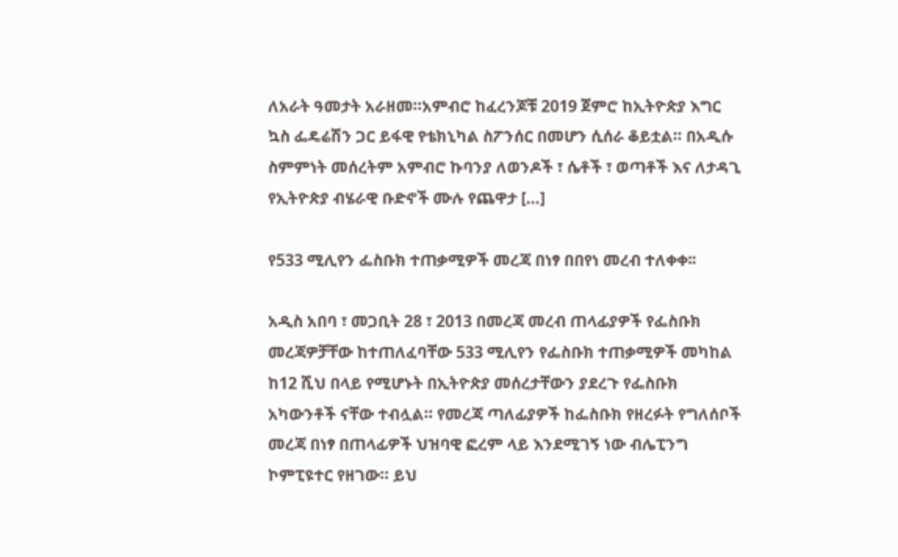ለአራት ዓመታት አራዘመ።አምብሮ ከፈረንጆቹ 2019 ጀምሮ ከኢትዮጵያ እግር ኳስ ፌዴሬሽን ጋር ይፋዊ የቴክኒካል ስፖንሰር በመሆን ሲሰራ ቆይቷል። በአዲሱ ስምምነት መሰረትም አምብሮ ኩባንያ ለወንዶች ፣ ሴቶች ፣ ወጣቶች እና ለታዳጊ የኢትዮጵያ ብሄራዊ ቡድኖች ሙሉ የጨዋታ […]

የ533 ሚሊየን ፌስቡክ ተጠቃሚዎች መረጃ በነፃ በበየነ መረብ ተለቀቀ፡፡

አዲስ አበባ ፣ መጋቢት 28 ፣ 2013 በመረጃ መረብ ጠላፊያዎች የፌስቡክ መረጃዎቻቸው ከተጠለፈባቸው 533 ሚሊየን የፌስቡክ ተጠቃሚዎች መካከል ከ12 ሺህ በላይ የሚሆኑት በኢትዮጵያ መሰረታቸውን ያደረጉ የፌስቡክ አካውንቶች ናቸው ተብሏል። የመረጃ ጣለፊያዎች ከፌስቡክ የዘረፉት የግለሰቦች መረጃ በነፃ በጠላፊዎች ህዝባዊ ፎረም ላይ እንደሚገኝ ነው ብሌፒንግ ኮምፒዩተር የዘገው። ይህ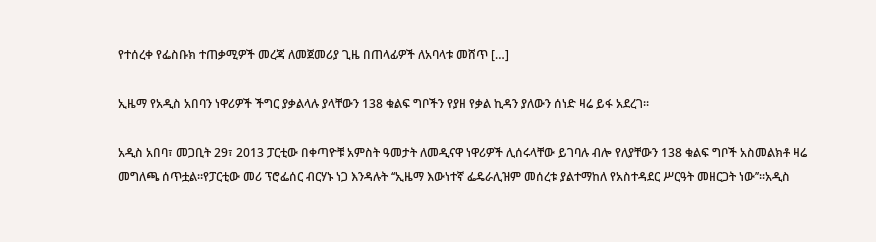የተሰረቀ የፌስቡክ ተጠቃሚዎች መረጃ ለመጀመሪያ ጊዜ በጠላፊዎች ለአባላቱ መሸጥ […]

ኢዜማ የአዲስ አበባን ነዋሪዎች ችግር ያቃልላሉ ያላቸውን 138 ቁልፍ ግቦችን የያዘ የቃል ኪዳን ያለውን ሰነድ ዛሬ ይፋ አደረገ፡፡

አዲስ አበባ፣ መጋቢት 29፣ 2013 ፓርቲው በቀጣዮቹ አምስት ዓመታት ለመዲናዋ ነዋሪዎች ሊሰሩላቸው ይገባሉ ብሎ የለያቸውን 138 ቁልፍ ግቦች አስመልክቶ ዛሬ መግለጫ ሰጥቷል።የፓርቲው መሪ ፕሮፌሰር ብርሃኑ ነጋ እንዳሉት ‘‘ኢዜማ እውነተኛ ፌዴራሊዝም መሰረቱ ያልተማከለ የአስተዳደር ሥርዓት መዘርጋት ነው’’፡፡አዲስ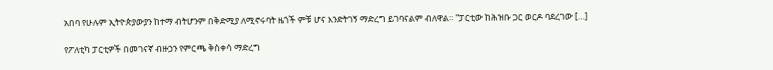አበባ የሁሉም ኢትዮጵያውያን ከተማ ብትሆንም በቅድሚያ ለሚኖሩባት ዜጎች ምቹ ሆና እንድትገኝ ማድረግ ይገባናልም ብለዋል። “ፓርቲው ከሕዝቡ ጋር ወርዶ ባደረገው […]

የፖለቲካ ፓርቲዎች በመገናኛ ብዙኃን የምርጫ ቅስቀሳ ማድረግ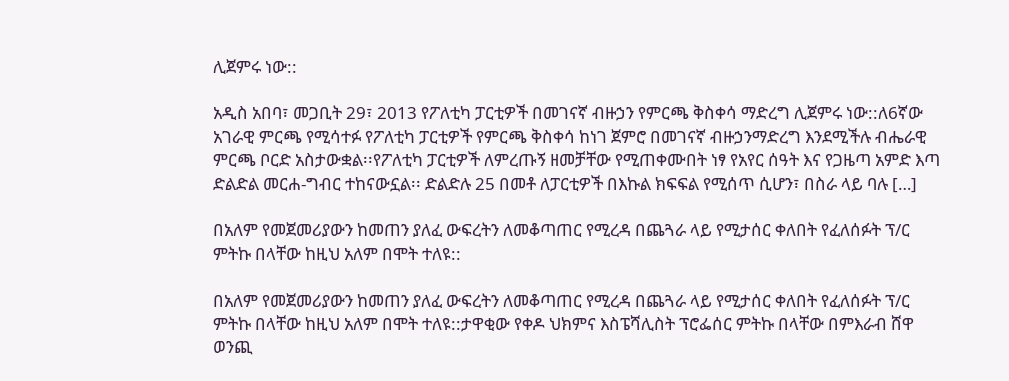ሊጀምሩ ነው::

አዲስ አበባ፣ መጋቢት 29፣ 2013 የፖለቲካ ፓርቲዎች በመገናኛ ብዙኃን የምርጫ ቅስቀሳ ማድረግ ሊጀምሩ ነው::ለ6ኛው አገራዊ ምርጫ የሚሳተፉ የፖለቲካ ፓርቲዎች የምርጫ ቅስቀሳ ከነገ ጀምሮ በመገናኛ ብዙኃንማድረግ እንደሚችሉ ብሔራዊ ምርጫ ቦርድ አስታውቋል፡፡የፖለቲካ ፓርቲዎች ለምረጡኝ ዘመቻቸው የሚጠቀሙበት ነፃ የአየር ሰዓት እና የጋዜጣ አምድ እጣ ድልድል መርሐ-ግብር ተከናውኗል፡፡ ድልድሉ 25 በመቶ ለፓርቲዎች በእኩል ክፍፍል የሚሰጥ ሲሆን፣ በስራ ላይ ባሉ […]

በአለም የመጀመሪያውን ከመጠን ያለፈ ውፍረትን ለመቆጣጠር የሚረዳ በጨጓራ ላይ የሚታሰር ቀለበት የፈለሰፉት ፕ/ር ምትኩ በላቸው ከዚህ አለም በሞት ተለዩ::

በአለም የመጀመሪያውን ከመጠን ያለፈ ውፍረትን ለመቆጣጠር የሚረዳ በጨጓራ ላይ የሚታሰር ቀለበት የፈለሰፉት ፕ/ር ምትኩ በላቸው ከዚህ አለም በሞት ተለዩ::ታዋቂው የቀዶ ህክምና እስፔሻሊስት ፕሮፌሰር ምትኩ በላቸው በምእራብ ሸዋ ወንጪ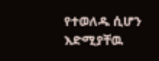የተወለዱ ሲሆን እድሚያቸዉ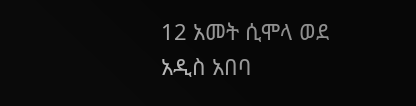12 አመት ሲሞላ ወደ አዲስ አበባ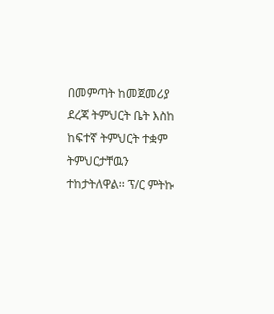በመምጣት ከመጀመሪያ ደረጃ ትምህርት ቤት እስከ ከፍተኛ ትምህርት ተቋም ትምህርታቸዉን ተከታትለዋል፡፡ ፕ/ር ምትኩ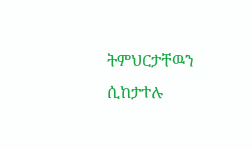ትምህርታቸዉን ሲከታተሉ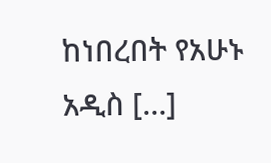ከነበረበት የአሁኑ አዲስ […]